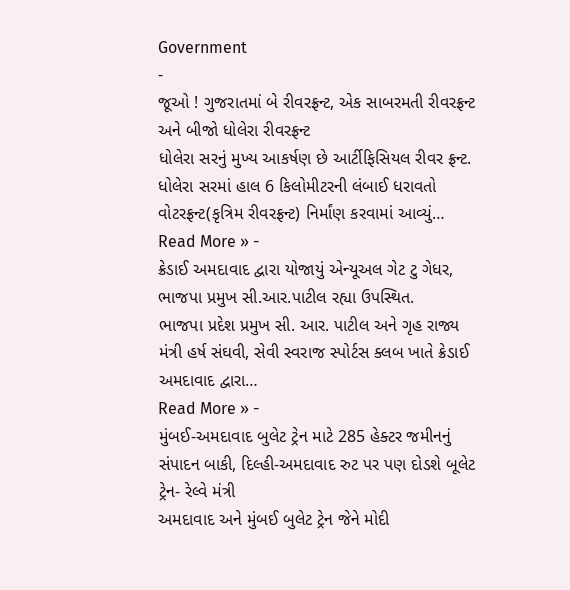Government
-
જૂઓ ! ગુજરાતમાં બે રીવરફ્રન્ટ, એક સાબરમતી રીવરફ્રન્ટ અને બીજો ધોલેરા રીવરફ્રન્ટ
ધોલેરા સરનું મુખ્ય આકર્ષણ છે આર્ટીફિસિયલ રીવર ફ્રન્ટ. ધોલેરા સરમાં હાલ 6 કિલોમીટરની લંબાઈ ધરાવતો વોટરફ્રન્ટ(કૃત્રિમ રીવરફ્રન્ટ) નિર્માંણ કરવામાં આવ્યું…
Read More » -
ક્રેડાઈ અમદાવાદ દ્વારા યોજાયું એન્યૂઅલ ગેટ ટુ ગેધર, ભાજપા પ્રમુખ સી.આર.પાટીલ રહ્યા ઉપસ્થિત.
ભાજપા પ્રદેશ પ્રમુખ સી. આર. પાટીલ અને ગૃહ રાજ્ય મંત્રી હર્ષ સંઘવી, સેવી સ્વરાજ સ્પોર્ટસ ક્લબ ખાતે ક્રેડાઈ અમદાવાદ દ્વારા…
Read More » -
મુંબઈ-અમદાવાદ બુલેટ ટ્રેન માટે 285 હેક્ટર જમીનનું સંપાદન બાકી, દિલ્હી-અમદાવાદ રુટ પર પણ દોડશે બૂલેટ ટ્રેન- રેલ્વે મંત્રી
અમદાવાદ અને મુંબઈ બુલેટ ટ્રેન જેને મોદી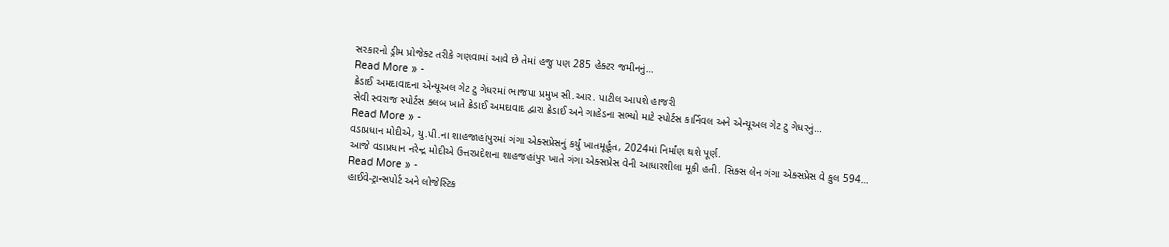સરકારનો ડ્રીમ પ્રોજેક્ટ તરીકે ગણવામાં આવે છે તેમાં હજુ પણ 285 હેક્ટર જમીનનું…
Read More » -
ક્રેડાઈ અમદાવાદના એન્યૂઅલ ગેટ ટુ ગેધરમાં ભાજપા પ્રમુખ સી.આર. પાટીલ આપશે હાજરી
સેવી સ્વરાજ સ્પોર્ટસ ક્લબ ખાતે ક્રેડાઈ અમદાવાદ દ્વારા ક્રેડાઈ અને ગાહેડના સભ્યો માટે સ્પોર્ટસ કાર્નિવલ અને એન્યૂઅલ ગેટ ટુ ગેધરનું…
Read More » -
વડાપ્રધાન મોદીએ, યુ.પી.ના શાહજાહાંપુરમાં ગંગા એક્સપ્રેસનું કર્યું ખાતમૂર્હૂત, 2024માં નિર્માંણ થશે પૂર્ણ.
આજે વડાપ્રધાન નરેન્દ્ર મોદીએ ઉત્તરપ્રદેશના શાહજહાંપુર ખાતે ગંગા એક્સપ્રેસ વેની આધારશીલા મૂકી હતી. સિક્સ લેન ગંગા એક્સપ્રેસ વે કુલ 594…
Read More » -
હાઈવે-ટ્રાન્સપોર્ટ અને લોજેસ્ટિક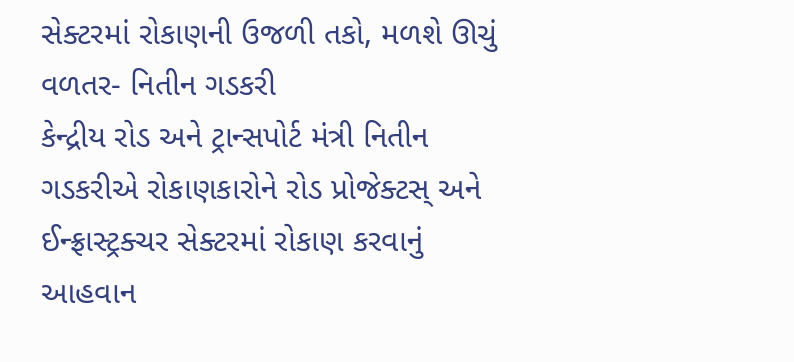સેક્ટરમાં રોકાણની ઉજળી તકો, મળશે ઊચું વળતર- નિતીન ગડકરી
કેન્દ્રીય રોડ અને ટ્રાન્સપોર્ટ મંત્રી નિતીન ગડકરીએ રોકાણકારોને રોડ પ્રોજેક્ટસ્ અને ઈન્ફ્રાસ્ટ્રક્ચર સેક્ટરમાં રોકાણ કરવાનું આહવાન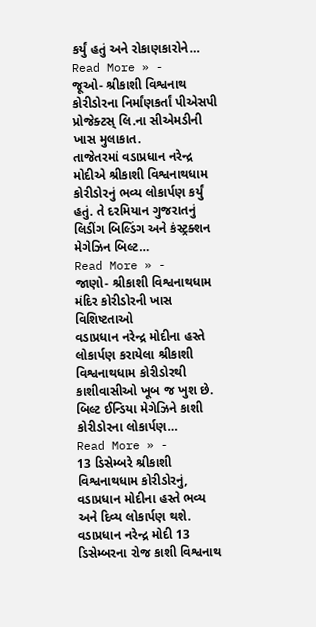કર્યું હતું અને રોકાણકારોને…
Read More » -
જૂઓ- શ્રીકાશી વિશ્વનાથ કોરીડોરના નિર્માંણકર્તાં પીએસપી પ્રોજેક્ટસ્ લિ.ના સીએમડીની ખાસ મુલાકાત.
તાજેતરમાં વડાપ્રધાન નરેન્દ્ર મોદીએ શ્રીકાશી વિશ્વનાથધામ કોરીડોરનું ભવ્ય લોકાર્પણ કર્યું હતું. તે દરમિયાન ગુજરાતનું લિડીંગ બિલ્ડિંગ અને કંસ્ટ્રક્શન મેગેઝિન બિલ્ટ…
Read More » -
જાણો- શ્રીકાશી વિશ્વનાથધામ મંદિર કોરીડોરની ખાસ વિશિષ્ટતાઓ
વડાપ્રધાન નરેન્દ્ર મોદીના હસ્તે લોકાર્પણ કરાયેલા શ્રીકાશી વિશ્વનાથધામ કોરીડોરથી કાશીવાસીઓ ખૂબ જ ખુશ છે. બિલ્ટ ઈન્ડિયા મેગેઝિને કાશી કોરીડોરના લોકાર્પણ…
Read More » -
13 ડિસેમ્બરે શ્રીકાશી વિશ્વનાથધામ કોરીડોરનું, વડાપ્રધાન મોદીના હસ્તે ભવ્ય અને દિવ્ય લોકાર્પણ થશે.
વડાપ્રધાન નરેન્દ્ર મોદી 13 ડિસેમ્બરના રોજ કાશી વિશ્વનાથ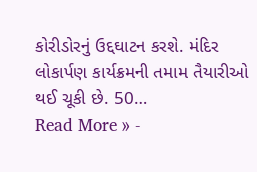કોરીડોરનું ઉદ્દઘાટન કરશે. મંદિર લોકાર્પણ કાર્યક્રમની તમામ તૈયારીઓ થઈ ચૂકી છે. 50…
Read More » -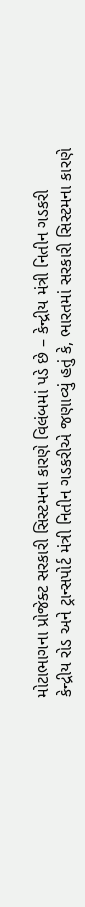મોટાભાગના પ્રોજેક્ટ સરકારી સિસ્ટમના કારણે વિલંબમાં પડે છે – કેન્દ્રીય મંત્રી નિતીન ગડકરી
કેન્દ્રીય રોડ અને ટ્રાન્સપોર્ટ મંત્રી નિતીન ગડકરીએ જણાવ્યું હતું કે, ભારતમાં સરકારી સિસ્ટમના કારણે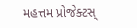મહત્તમ પ્રોજેક્ટસ્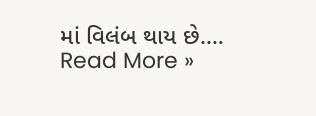માં વિલંબ થાય છે.…
Read More »